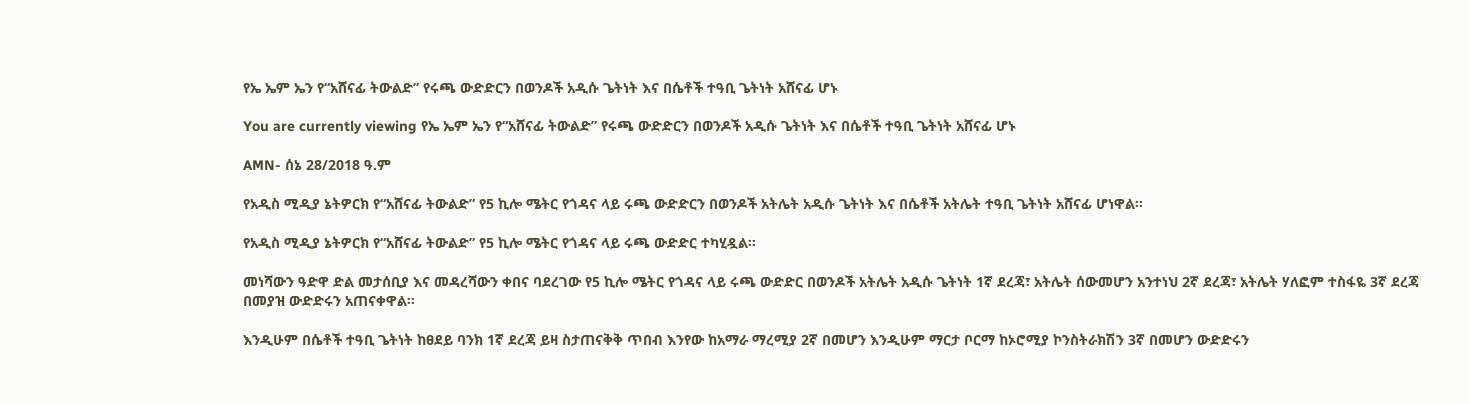የኤ ኤም ኤን የ“አሸናፊ ትውልድ” የሩጫ ውድድርን በወንዶች አዲሱ ጌትነት እና በሴቶች ተዓቢ ጌትነት አሸናፊ ሆኑ

You are currently viewing የኤ ኤም ኤን የ“አሸናፊ ትውልድ” የሩጫ ውድድርን በወንዶች አዲሱ ጌትነት እና በሴቶች ተዓቢ ጌትነት አሸናፊ ሆኑ

AMN- ሰኔ 28/2018 ዓ.ም

የአዲስ ሚዲያ ኔትዎርክ የ“አሸናፊ ትውልድ” የ5 ኪሎ ሜትር የጎዳና ላይ ሩጫ ውድድርን በወንዶች አትሌት አዲሱ ጌትነት እና በሴቶች አትሌት ተዓቢ ጌትነት አሸናፊ ሆነዋል፡፡

የአዲስ ሚዲያ ኔትዎርክ የ“አሸናፊ ትውልድ” የ5 ኪሎ ሜትር የጎዳና ላይ ሩጫ ውድድር ተካሂዷል፡፡

መነሻውን ዓድዋ ድል መታሰቢያ እና መዳረሻውን ቀበና ባደረገው የ5 ኪሎ ሜትር የጎዳና ላይ ሩጫ ውድድር በወንዶች አትሌት አዲሱ ጌትነት 1ኛ ደረጃ፣ አትሌት ሰውመሆን አንተነህ 2ኛ ደረጃ፣ አትሌት ሃለፎም ተስፋዬ 3ኛ ደረጃ በመያዝ ውድድሩን አጠናቀዋል፡፡

እንዲሁም በሴቶች ተዓቢ ጌትነት ከፀደይ ባንክ 1ኛ ደረጃ ይዛ ስታጠናቅቅ ጥበብ እንየው ከአማራ ማረሚያ 2ኛ በመሆን እንዲሁም ማርታ ቦርማ ከኦሮሚያ ኮንስትራክሽን 3ኛ በመሆን ውድድሩን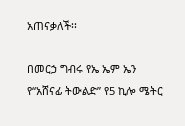አጠናቃለች፡፡

በመርኃ ግብሩ የኤ ኤም ኤን የ“አሸናፊ ትውልድ” የ5 ኪሎ ሜትር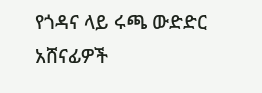የጎዳና ላይ ሩጫ ውድድር አሸናፊዎች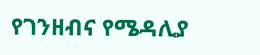የገንዘብና የሜዳሊያ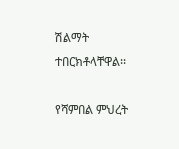ሽልማት ተበርክቶላቸዋል፡፡

የሻምበል ምህረት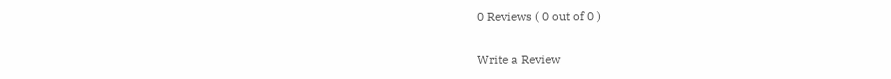0 Reviews ( 0 out of 0 )

Write a Review